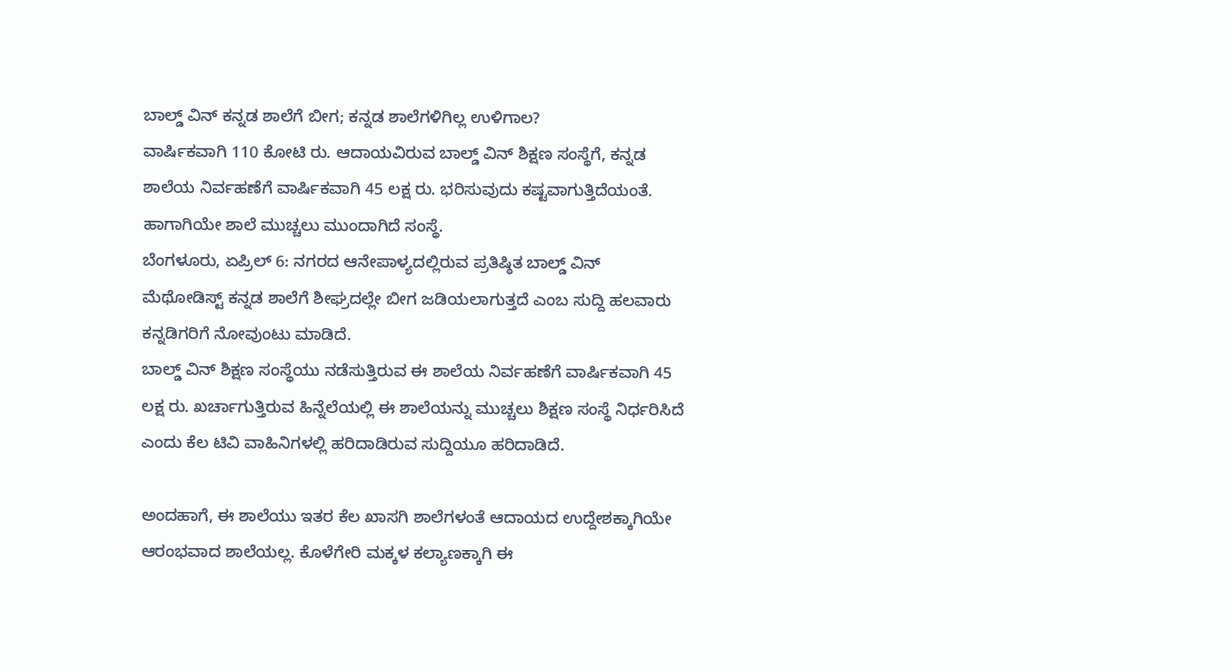ಬಾಲ್ಡ್ ವಿನ್ ಕನ್ನಡ ಶಾಲೆಗೆ ಬೀಗ; ಕನ್ನಡ ಶಾಲೆಗಳಿಗಿಲ್ಲ ಉಳಿಗಾಲ?
ವಾರ್ಷಿಕವಾಗಿ 110 ಕೋಟಿ ರು. ಆದಾಯವಿರುವ ಬಾಲ್ಡ್ ವಿನ್ ಶಿಕ್ಷಣ ಸಂಸ್ಥೆಗೆ, ಕನ್ನಡ ಶಾಲೆಯ ನಿರ್ವಹಣೆಗೆ ವಾರ್ಷಿಕವಾಗಿ 45 ಲಕ್ಷ ರು. ಭರಿಸುವುದು ಕಷ್ಟವಾಗುತ್ತಿದೆಯಂತೆ. ಹಾಗಾಗಿಯೇ ಶಾಲೆ ಮುಚ್ಚಲು ಮುಂದಾಗಿದೆ ಸಂಸ್ಥೆ.
ಬೆಂಗಳೂರು, ಏಪ್ರಿಲ್ 6: ನಗರದ ಆನೇಪಾಳ್ಯದಲ್ಲಿರುವ ಪ್ರತಿಷ್ಠಿತ ಬಾಲ್ಡ್ ವಿನ್ ಮೆಥೋಡಿಸ್ಟ್ ಕನ್ನಡ ಶಾಲೆಗೆ ಶೀಘ್ರದಲ್ಲೇ ಬೀಗ ಜಡಿಯಲಾಗುತ್ತದೆ ಎಂಬ ಸುದ್ದಿ ಹಲವಾರು ಕನ್ನಡಿಗರಿಗೆ ನೋವುಂಟು ಮಾಡಿದೆ.
ಬಾಲ್ಡ್ ವಿನ್ ಶಿಕ್ಷಣ ಸಂಸ್ಥೆಯು ನಡೆಸುತ್ತಿರುವ ಈ ಶಾಲೆಯ ನಿರ್ವಹಣೆಗೆ ವಾರ್ಷಿಕವಾಗಿ 45 ಲಕ್ಷ ರು. ಖರ್ಚಾಗುತ್ತಿರುವ ಹಿನ್ನೆಲೆಯಲ್ಲಿ ಈ ಶಾಲೆಯನ್ನು ಮುಚ್ಚಲು ಶಿಕ್ಷಣ ಸಂಸ್ಥೆ ನಿರ್ಧರಿಸಿದೆ ಎಂದು ಕೆಲ ಟಿವಿ ವಾಹಿನಿಗಳಲ್ಲಿ ಹರಿದಾಡಿರುವ ಸುದ್ದಿಯೂ ಹರಿದಾಡಿದೆ.

ಅಂದಹಾಗೆ, ಈ ಶಾಲೆಯು ಇತರ ಕೆಲ ಖಾಸಗಿ ಶಾಲೆಗಳಂತೆ ಆದಾಯದ ಉದ್ದೇಶಕ್ಕಾಗಿಯೇ ಆರಂಭವಾದ ಶಾಲೆಯಲ್ಲ. ಕೊಳೆಗೇರಿ ಮಕ್ಕಳ ಕಲ್ಯಾಣಕ್ಕಾಗಿ ಈ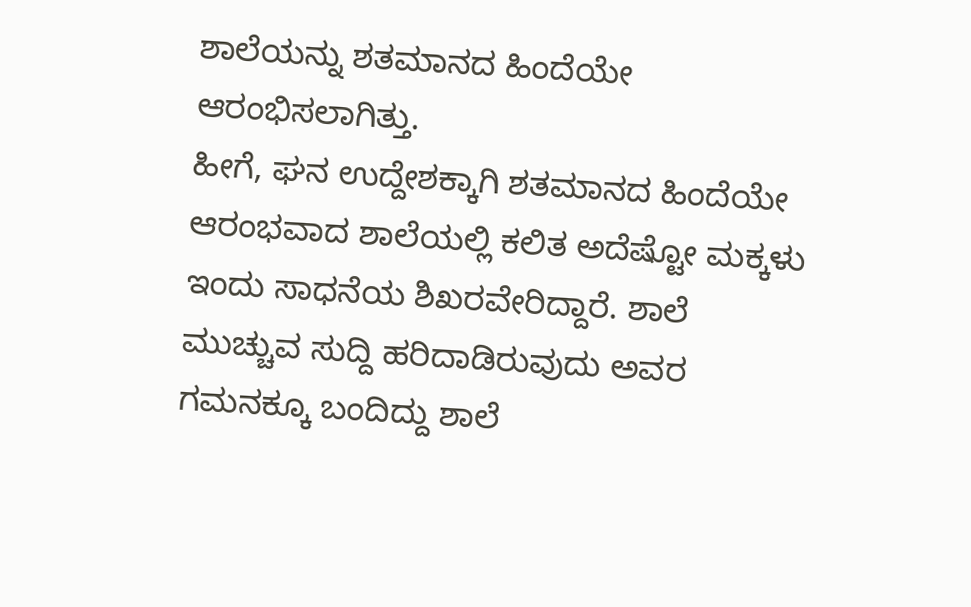ಶಾಲೆಯನ್ನು ಶತಮಾನದ ಹಿಂದೆಯೇ ಆರಂಭಿಸಲಾಗಿತ್ತು.
ಹೀಗೆ, ಘನ ಉದ್ದೇಶಕ್ಕಾಗಿ ಶತಮಾನದ ಹಿಂದೆಯೇ ಆರಂಭವಾದ ಶಾಲೆಯಲ್ಲಿ ಕಲಿತ ಅದೆಷ್ಟೋ ಮಕ್ಕಳು ಇಂದು ಸಾಧನೆಯ ಶಿಖರವೇರಿದ್ದಾರೆ. ಶಾಲೆ ಮುಚ್ಚುವ ಸುದ್ದಿ ಹರಿದಾಡಿರುವುದು ಅವರ ಗಮನಕ್ಕೂ ಬಂದಿದ್ದು ಶಾಲೆ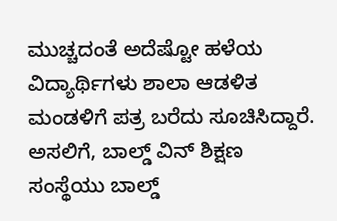ಮುಚ್ಚದಂತೆ ಅದೆಷ್ಟೋ ಹಳೆಯ ವಿದ್ಯಾರ್ಥಿಗಳು ಶಾಲಾ ಆಡಳಿತ ಮಂಡಳಿಗೆ ಪತ್ರ ಬರೆದು ಸೂಚಿಸಿದ್ದಾರೆ.
ಅಸಲಿಗೆ, ಬಾಲ್ಡ್ ವಿನ್ ಶಿಕ್ಷಣ ಸಂಸ್ಥೆಯು ಬಾಲ್ಡ್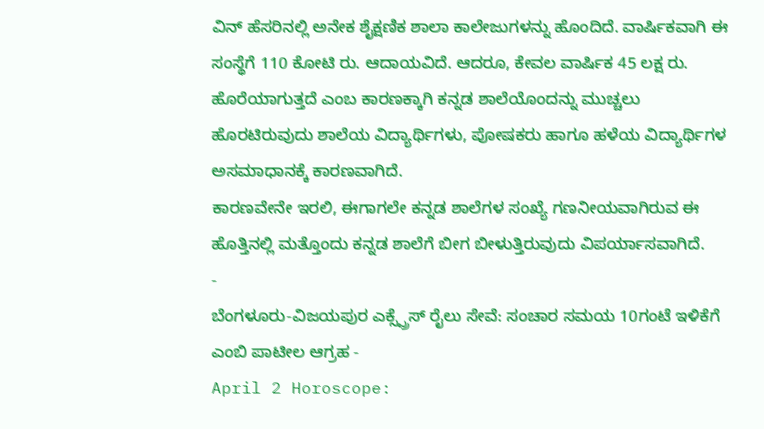ವಿನ್ ಹೆಸರಿನಲ್ಲಿ ಅನೇಕ ಶೈಕ್ಷಣಿಕ ಶಾಲಾ ಕಾಲೇಜುಗಳನ್ನು ಹೊಂದಿದೆ. ವಾರ್ಷಿಕವಾಗಿ ಈ ಸಂಸ್ಥೆಗೆ 110 ಕೋಟಿ ರು. ಆದಾಯವಿದೆ. ಆದರೂ, ಕೇವಲ ವಾರ್ಷಿಕ 45 ಲಕ್ಷ ರು. ಹೊರೆಯಾಗುತ್ತದೆ ಎಂಬ ಕಾರಣಕ್ಕಾಗಿ ಕನ್ನಡ ಶಾಲೆಯೊಂದನ್ನು ಮುಚ್ಚಲು ಹೊರಟಿರುವುದು ಶಾಲೆಯ ವಿದ್ಯಾರ್ಥಿಗಳು, ಪೋಷಕರು ಹಾಗೂ ಹಳೆಯ ವಿದ್ಯಾರ್ಥಿಗಳ ಅಸಮಾಧಾನಕ್ಕೆ ಕಾರಣವಾಗಿದೆ.
ಕಾರಣವೇನೇ ಇರಲಿ, ಈಗಾಗಲೇ ಕನ್ನಡ ಶಾಲೆಗಳ ಸಂಖ್ಯೆ ಗಣನೀಯವಾಗಿರುವ ಈ ಹೊತ್ತಿನಲ್ಲಿ ಮತ್ತೊಂದು ಕನ್ನಡ ಶಾಲೆಗೆ ಬೀಗ ಬೀಳುತ್ತಿರುವುದು ವಿಪರ್ಯಾಸವಾಗಿದೆ.
-
ಬೆಂಗಳೂರು-ವಿಜಯಪುರ ಎಕ್ಸ್ಪ್ರೆಸ್ ರೈಲು ಸೇವೆ: ಸಂಚಾರ ಸಮಯ 10ಗಂಟೆ ಇಳಿಕೆಗೆ ಎಂಬಿ ಪಾಟೀಲ ಆಗ್ರಹ -
April 2 Horoscope: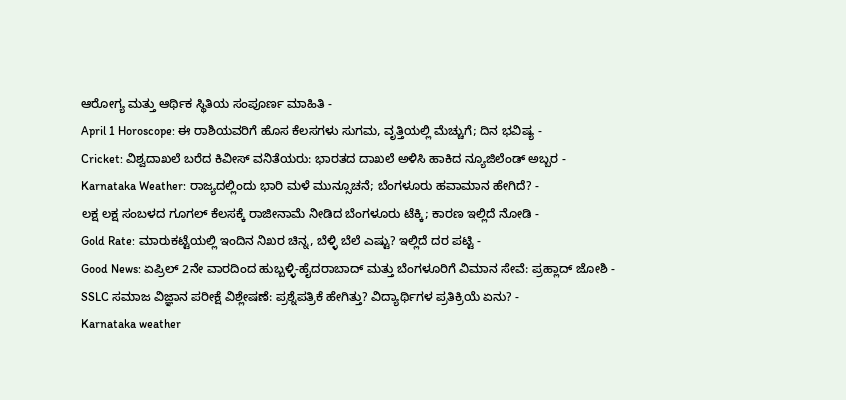ಆರೋಗ್ಯ ಮತ್ತು ಆರ್ಥಿಕ ಸ್ಥಿತಿಯ ಸಂಪೂರ್ಣ ಮಾಹಿತಿ -
April 1 Horoscope: ಈ ರಾಶಿಯವರಿಗೆ ಹೊಸ ಕೆಲಸಗಳು ಸುಗಮ, ವೃತ್ತಿಯಲ್ಲಿ ಮೆಚ್ಚುಗೆ; ದಿನ ಭವಿಷ್ಯ -
Cricket: ವಿಶ್ವದಾಖಲೆ ಬರೆದ ಕಿವೀಸ್ ವನಿತೆಯರು: ಭಾರತದ ದಾಖಲೆ ಅಳಿಸಿ ಹಾಕಿದ ನ್ಯೂಜಿಲೆಂಡ್ ಅಬ್ಬರ -
Karnataka Weather: ರಾಜ್ಯದಲ್ಲಿಂದು ಭಾರಿ ಮಳೆ ಮುನ್ಸೂಚನೆ; ಬೆಂಗಳೂರು ಹವಾಮಾನ ಹೇಗಿದೆ? -
ಲಕ್ಷ ಲಕ್ಷ ಸಂಬಳದ ಗೂಗಲ್ ಕೆಲಸಕ್ಕೆ ರಾಜೀನಾಮೆ ನೀಡಿದ ಬೆಂಗಳೂರು ಟೆಕ್ಕಿ; ಕಾರಣ ಇಲ್ಲಿದೆ ನೋಡಿ -
Gold Rate: ಮಾರುಕಟ್ಟೆಯಲ್ಲಿ ಇಂದಿನ ನಿಖರ ಚಿನ್ನ, ಬೆಳ್ಳಿ ಬೆಲೆ ಎಷ್ಟು? ಇಲ್ಲಿದೆ ದರ ಪಟ್ಟಿ -
Good News: ಏಪ್ರಿಲ್ 2ನೇ ವಾರದಿಂದ ಹುಬ್ಬಳ್ಳಿ-ಹೈದರಾಬಾದ್ ಮತ್ತು ಬೆಂಗಳೂರಿಗೆ ವಿಮಾನ ಸೇವೆ: ಪ್ರಹ್ಲಾದ್ ಜೋಶಿ -
SSLC ಸಮಾಜ ವಿಜ್ಞಾನ ಪರೀಕ್ಷೆ ವಿಶ್ಲೇಷಣೆ: ಪ್ರಶ್ನೆಪತ್ರಿಕೆ ಹೇಗಿತ್ತು? ವಿದ್ಯಾರ್ಥಿಗಳ ಪ್ರತಿಕ್ರಿಯೆ ಏನು? -
Karnataka weather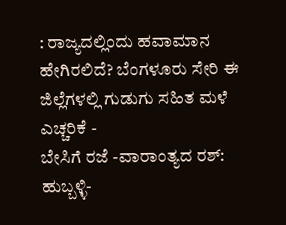: ರಾಜ್ಯದಲ್ಲಿಂದು ಹವಾಮಾನ ಹೇಗಿರಲಿದೆ? ಬೆಂಗಳೂರು ಸೇರಿ ಈ ಜಿಲ್ಲೆಗಳಲ್ಲಿ ಗುಡುಗು ಸಹಿತ ಮಳೆ ಎಚ್ಚರಿಕೆ -
ಬೇಸಿಗೆ ರಜೆ -ವಾರಾಂತ್ಯದ ರಶ್: ಹುಬ್ಬಳ್ಳಿ-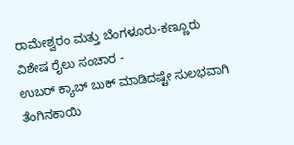ರಾಮೇಶ್ವರಂ ಮತ್ತು ಬೆಂಗಳೂರು-ಕಣ್ಣೂರು ವಿಶೇಷ ರೈಲು ಸಂಚಾರ -
ಉಬರ್ ಕ್ಯಾಬ್ ಬುಕ್ ಮಾಡಿದಷ್ಟೇ ಸುಲಭವಾಗಿ ತೆಂಗಿನಕಾಯಿ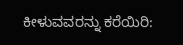ಕೀಳುವವರನ್ನು ಕರೆಯಿರಿ: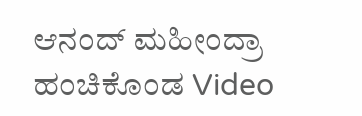ಆನಂದ್ ಮಹೀಂದ್ರಾ ಹಂಚಿಕೊಂಡ Video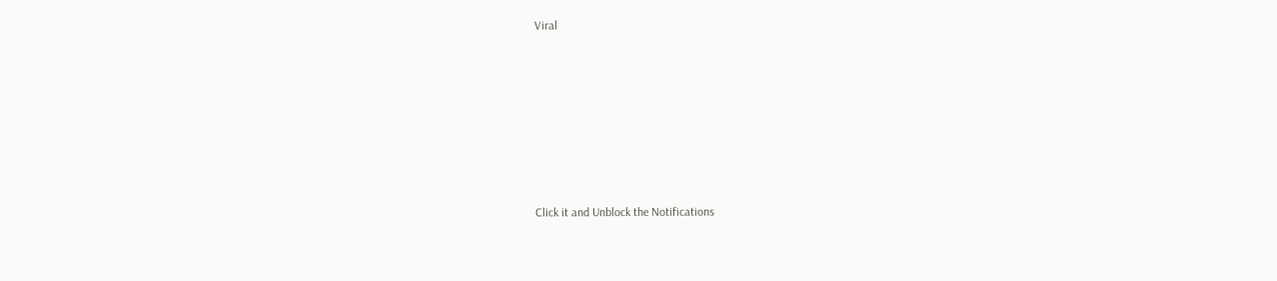Viral












Click it and Unblock the Notifications